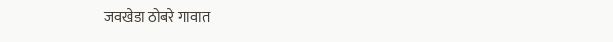जवखेडा ठोबरे गावात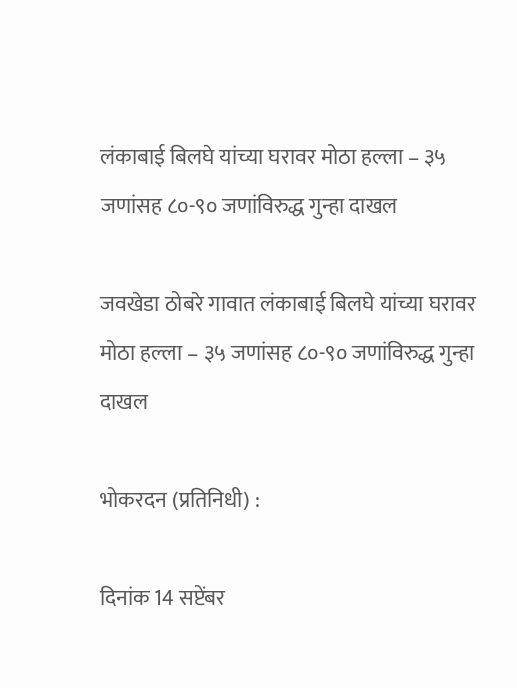लंकाबाई बिलघे यांच्या घरावर मोठा हल्ला – ३५ जणांसह ८०-९० जणांविरुद्ध गुन्हा दाखल

जवखेडा ठोबरे गावात लंकाबाई बिलघे यांच्या घरावर मोठा हल्ला – ३५ जणांसह ८०-९० जणांविरुद्ध गुन्हा दाखल

भोकरदन (प्रतिनिधी) :

दिनांक 14 सप्टेंबर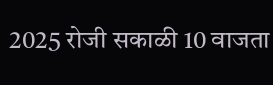2025 रोजी सकाळी 10 वाजता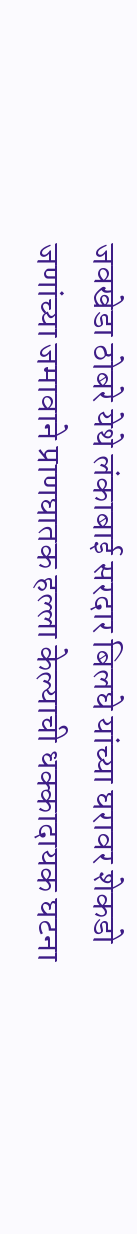जवखेडा ठोबरे येथे लंकाबाई सरदार बिलघे यांच्या घरावर शेकडो जणांच्या जमावाने प्राणघातक हल्ला केल्याची धक्कादायक घटना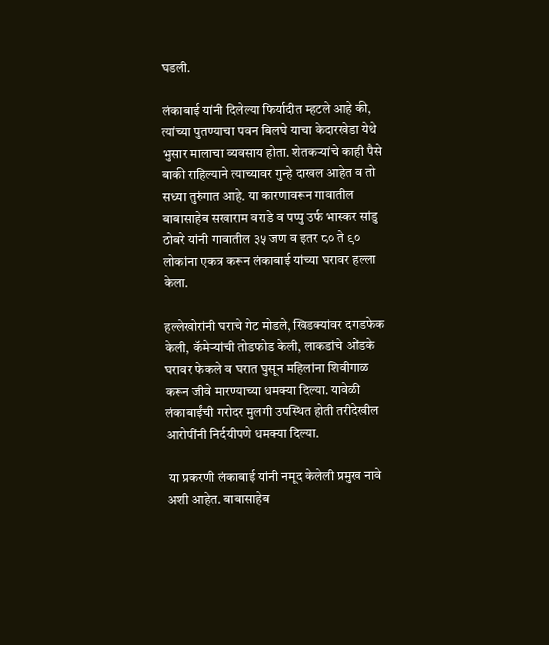घडली.

लंकाबाई यांनी दिलेल्या फिर्यादीत म्हटले आहे की, त्यांच्या पुतण्याचा पवन बिलघे याचा केदारखेडा येथे भुसार मालाचा व्यवसाय होता. शेतकऱ्यांचे काही पैसे बाकी राहिल्याने त्याच्यावर गुन्हे दाखल आहेत व तो सध्या तुरुंगात आहे. या कारणावरून गावातील बाबासाहेब सखाराम वराडे व पप्पु उर्फ भास्कर सांडु ठोबरे यांनी गावातील ३५ जण व इतर ८० ते ९० लोकांना एकत्र करून लंकाबाई यांच्या घरावर हल्ला केला.

हल्लेखोरांनी घराचे गेट मोडले, खिडक्यांवर दगडफेक केली, कॅमेऱ्यांची तोडफोड केली, लाकडांचे ओंडके घरावर फेकले व घरात घुसून महिलांना शिवीगाळ करून जीवे मारण्याच्या धमक्या दिल्या. यावेळी लंकाबाईंची गरोदर मुलगी उपस्थित होती तरीदेखील आरोपींनी निर्दयीपणे धमक्या दिल्या.

 या प्रकरणी लंकाबाई यांनी नमूद केलेली प्रमुख नावे अशी आहेत. बाबासाहेब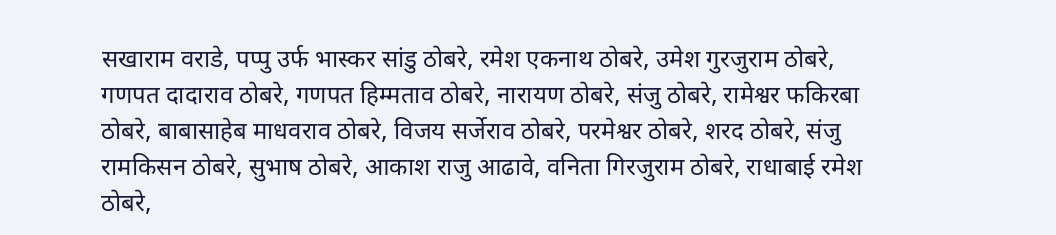सखाराम वराडे, पप्पु उर्फ भास्कर सांडु ठोबरे, रमेश एकनाथ ठोबरे, उमेश गुरजुराम ठोबरे, गणपत दादाराव ठोबरे, गणपत हिम्मताव ठोबरे, नारायण ठोबरे, संजु ठोबरे, रामेश्वर फकिरबा ठोबरे, बाबासाहेब माधवराव ठोबरे, विजय सर्जेराव ठोबरे, परमेश्वर ठोबरे, शरद ठोबरे, संजु रामकिसन ठोबरे, सुभाष ठोबरे, आकाश राजु आढावे, वनिता गिरजुराम ठोबरे, राधाबाई रमेश ठोबरे,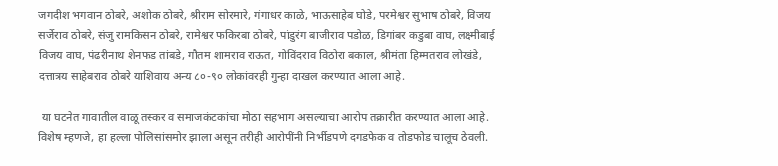जगदीश भगवान ठोबरे, अशोक ठोबरे, श्रीराम सोरमारे, गंगाधर काळे, भाऊसाहेब घोडे, परमेश्वर सुभाष ठोबरे, विजय सर्जेराव ठोबरे, संजु रामकिसन ठोबरे, रामेश्वर फकिरबा ठोबरे, पांडुरंग बाजीराव पडोळ, डिगांबर कडुबा वाघ, लक्ष्मीबाई विजय वाघ, पंढरीनाथ शेनफड तांबडे, गौतम शामराव राऊत, गोविंदराव विठोरा बकाल, श्रीमंता हिम्मतराव लोखंडे, दत्तात्रय साहेबराव ठोबरे याशिवाय अन्य ८०-९० लोकांवरही गुन्हा दाखल करण्यात आला आहे.

 या घटनेत गावातील वाळू तस्कर व समाजकंटकांचा मोठा सहभाग असल्याचा आरोप तक्रारीत करण्यात आला आहे. विशेष म्हणजे, हा हल्ला पोलिसांसमोर झाला असून तरीही आरोपींनी निर्भीडपणे दगडफेक व तोडफोड चालूच ठेवली.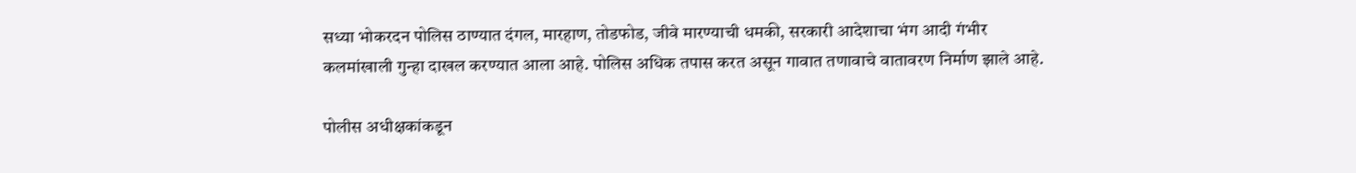सध्या भोकरदन पोलिस ठाण्यात दंगल, मारहाण, तोडफोड, जीवे मारण्याची धमकी, सरकारी आदेशाचा भंग आदी गंभीर कलमांखाली गुन्हा दाखल करण्यात आला आहे. पोलिस अधिक तपास करत असून गावात तणावाचे वातावरण निर्माण झाले आहे.

पोलीस अधीक्षकांकडून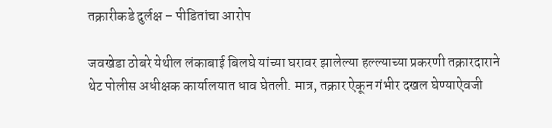तक्रारीकडे दुर्लक्ष – पीडितांचा आरोप

जवखेडा ठोबरे येथील लंकाबाई बिलघे यांच्या घरावर झालेल्या हल्ल्याच्या प्रकरणी तक्रारदाराने थेट पोलीस अधीक्षक कार्यालयात धाव घेतली. मात्र, तक्रार ऐकून गंभीर दखल घेण्याऐवजी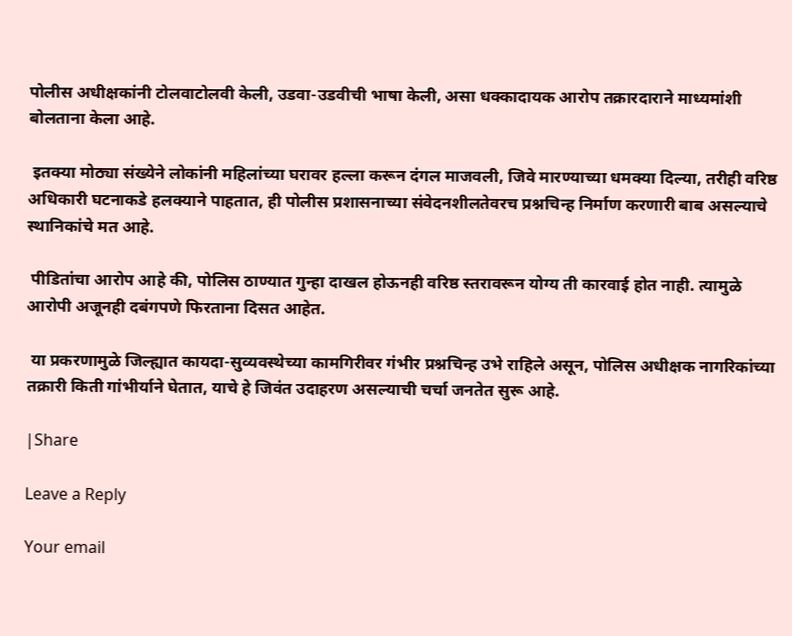पोलीस अधीक्षकांनी टोलवाटोलवी केली, उडवा-उडवीची भाषा केली, असा धक्कादायक आरोप तक्रारदाराने माध्यमांशी बोलताना केला आहे.

 इतक्या मोठ्या संख्येने लोकांनी महिलांच्या घरावर हल्ला करून दंगल माजवली, जिवे मारण्याच्या धमक्या दिल्या, तरीही वरिष्ठ अधिकारी घटनाकडे हलक्याने पाहतात, ही पोलीस प्रशासनाच्या संवेदनशीलतेवरच प्रश्नचिन्ह निर्माण करणारी बाब असल्याचे स्थानिकांचे मत आहे.

 पीडितांचा आरोप आहे की, पोलिस ठाण्यात गुन्हा दाखल होऊनही वरिष्ठ स्तरावरून योग्य ती कारवाई होत नाही. त्यामुळे आरोपी अजूनही दबंगपणे फिरताना दिसत आहेत.

 या प्रकरणामुळे जिल्ह्यात कायदा-सुव्यवस्थेच्या कामगिरीवर गंभीर प्रश्नचिन्ह उभे राहिले असून, पोलिस अधीक्षक नागरिकांच्या तक्रारी किती गांभीर्याने घेतात, याचे हे जिवंत उदाहरण असल्याची चर्चा जनतेत सुरू आहे.

|Share

Leave a Reply

Your email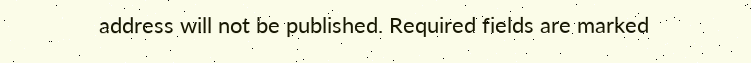address will not be published. Required fields are marked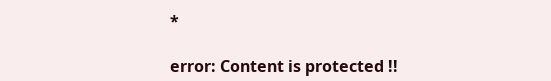*

error: Content is protected !!